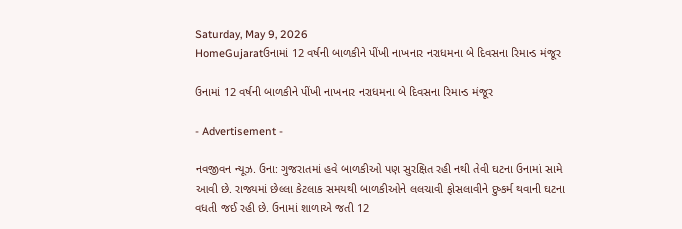Saturday, May 9, 2026
HomeGujaratઉનામાં 12 વર્ષની બાળકીને પીંખી નાખનાર નરાધમના બે દિવસના રિમાન્ડ મંજૂર

ઉનામાં 12 વર્ષની બાળકીને પીંખી નાખનાર નરાધમના બે દિવસના રિમાન્ડ મંજૂર

- Advertisement -

નવજીવન ન્યૂઝ. ઉના: ગુજરાતમાં હવે બાળકીઓ પણ સુરક્ષિત રહી નથી તેવી ઘટના ઉનામાં સામે આવી છે. રાજ્યમાં છેલ્લા કેટલાક સમયથી બાળકીઓને લલચાવી ફોસલાવીને દુષ્કર્મ થવાની ઘટના વધતી જઈ રહી છે. ઉનામાં શાળાએ જતી 12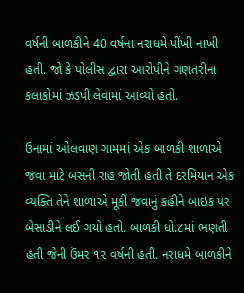વર્ષની બાળકીને 40 વર્ષના નરાધમે પીંખી નાખી હતી. જો કે પોલીસ દ્વારા આરોપીને ગણતરીના કલાકોમાં ઝડપી લેવામાં આવ્યો હતો.

ઉનામાં ઓલવાણ ગામમાં એક બાળકી શાળાએ જવા માટે બસની રાહ જોતી હતી તે દરમિયાન એક વ્યક્તિ તેને શાળાએ મૂકી જવાનું કહીને બાઇક પર બેસાડીને લઈ ગયો હતો. બાળકી ધો.૮માં ભણતી હતી જેની ઉંમર ૧૨ વર્ષની હતી. નરાધમે બાળકીને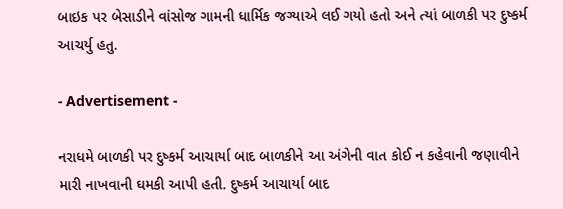બાઇક પર બેસાડીને વાંસોજ ગામની ધાર્મિક જગ્યાએ લઈ ગયો હતો અને ત્યાં બાળકી પર દુષ્કર્મ આચર્યુ હતુ.

- Advertisement -

નરાધમે બાળકી પર દુષ્કર્મ આચાર્યા બાદ બાળકીને આ અંગેની વાત કોઈ ન કહેવાની જણાવીને મારી નાખવાની ઘમકી આપી હતી. દુષ્કર્મ આચાર્યા બાદ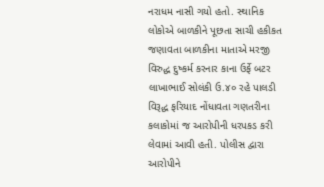નરાધમ નાસી ગયો હતો. સ્થાનિક લોકોએ બાળકીને પૂછતા સાચી હકીકત જણાવતા બાળકીના માતાએ મરજી વિરુદ્ધ દુષ્કર્મ કરનાર કાના ઉર્ફે બટર લાખાભાઈ સોલંકી ઉ.૪૦ રહે પાલડી વિરૂદ્ધ ફરિયાદ નોંધાવતા ગણતરીના કલાકોમાં જ આરોપીની ધરપકડ કરી લેવામાં આવી હતી. પોલીસ દ્વારા આરોપીને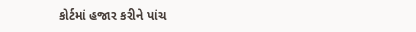કોર્ટમાં હજાર કરીને પાંચ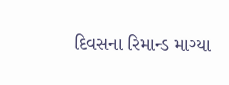દિવસના રિમાન્ડ માગ્યા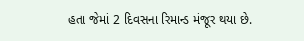હતા જેમાં 2 દિવસના રિમાન્ડ મંજૂર થયા છે.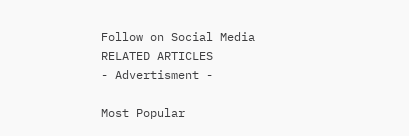Follow on Social Media
RELATED ARTICLES
- Advertisment -

Most Popular